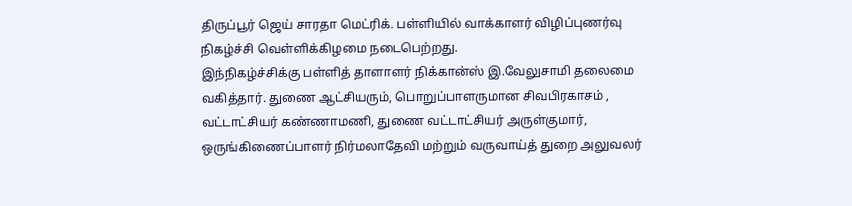திருப்பூர் ஜெய் சாரதா மெட்ரிக். பள்ளியில் வாக்காளர் விழிப்புணர்வு நிகழ்ச்சி வெள்ளிக்கிழமை நடைபெற்றது.
இந்நிகழ்ச்சிக்கு பள்ளித் தாளாளர் நிக்கான்ஸ் இ.வேலுசாமி தலைமை வகித்தார். துணை ஆட்சியரும், பொறுப்பாளருமான சிவபிரகாசம் , வட்டாட்சியர் கண்ணாமணி, துணை வட்டாட்சியர் அருள்குமார், ஒருங்கிணைப்பாளர் நிர்மலாதேவி மற்றும் வருவாய்த் துறை அலுவலர்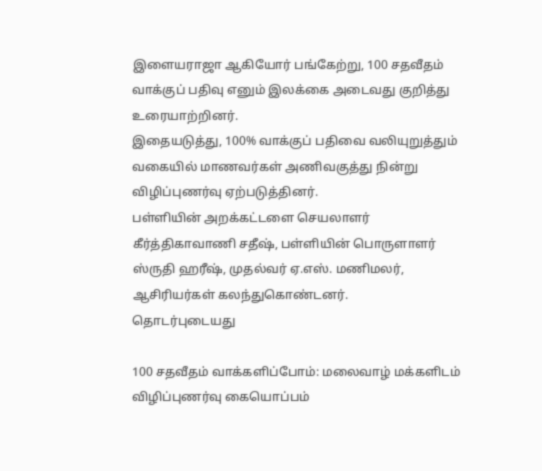இளையராஜா ஆகியோர் பங்கேற்று, 100 சதவீதம் வாக்குப் பதிவு எனும் இலக்கை அடைவது குறித்து உரையாற்றினர்.
இதையடுத்து, 100% வாக்குப் பதிவை வலியுறுத்தும் வகையில் மாணவர்கள் அணிவகுத்து நின்று விழிப்புணர்வு ஏற்படுத்தினர்.
பள்ளியின் அறக்கட்டளை செயலாளர் கீர்த்திகாவாணி சதீஷ், பள்ளியின் பொருளாளர் ஸ்ருதி ஹரீஷ், முதல்வர் ஏ.எஸ். மணிமலர், ஆசிரியர்கள் கலந்துகொண்டனர்.
தொடர்புடையது

100 சதவீதம் வாக்களிப்போம்: மலைவாழ் மக்களிடம் விழிப்புணர்வு கையொப்பம்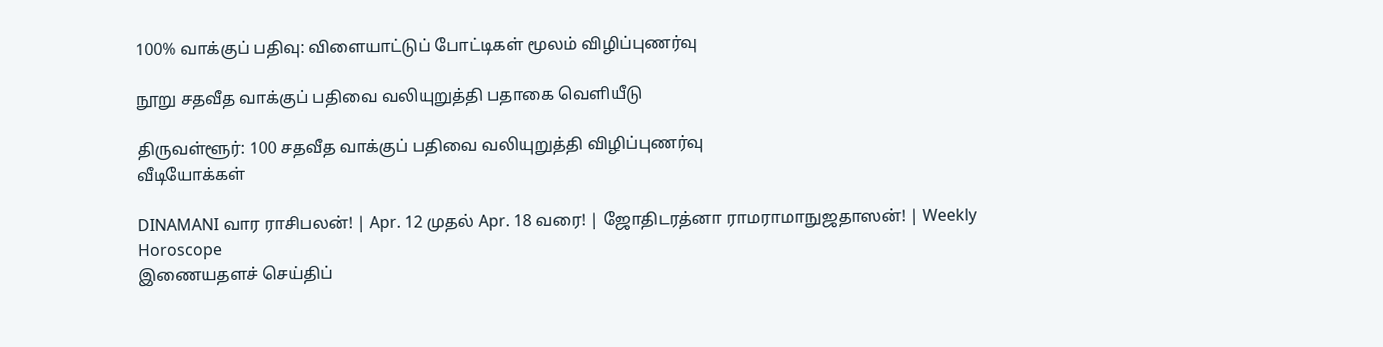100% வாக்குப் பதிவு: விளையாட்டுப் போட்டிகள் மூலம் விழிப்புணர்வு

நூறு சதவீத வாக்குப் பதிவை வலியுறுத்தி பதாகை வெளியீடு

திருவள்ளூர்: 100 சதவீத வாக்குப் பதிவை வலியுறுத்தி விழிப்புணர்வு
வீடியோக்கள்

DINAMANI வார ராசிபலன்! | Apr. 12 முதல் Apr. 18 வரை! | ஜோதிடரத்னா ராமராமாநுஜதாஸன்! | Weekly Horoscope
இணையதளச் செய்திப்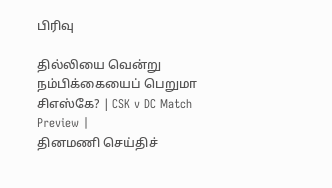பிரிவு

தில்லியை வென்று நம்பிக்கையைப் பெறுமா சிஎஸ்கே? | CSK v DC Match Preview |
தினமணி செய்திச்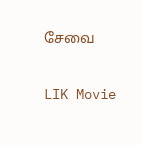சேவை

LIK Movie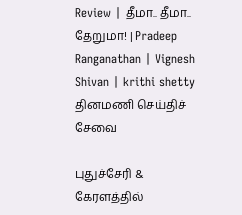Review | தீமா.. தீமா.. தேறுமா! | Pradeep Ranganathan | Vignesh Shivan | krithi shetty
தினமணி செய்திச் சேவை

புதுச்சேரி & கேரளத்தில்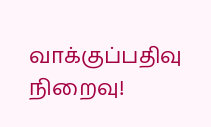வாக்குப்பதிவு நிறைவு!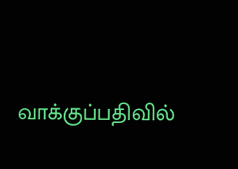வாக்குப்பதிவில்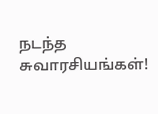நடந்த சுவாரசியங்கள்!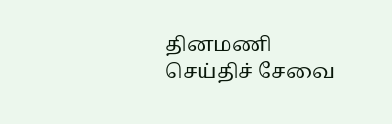தினமணி செய்திச் சேவை